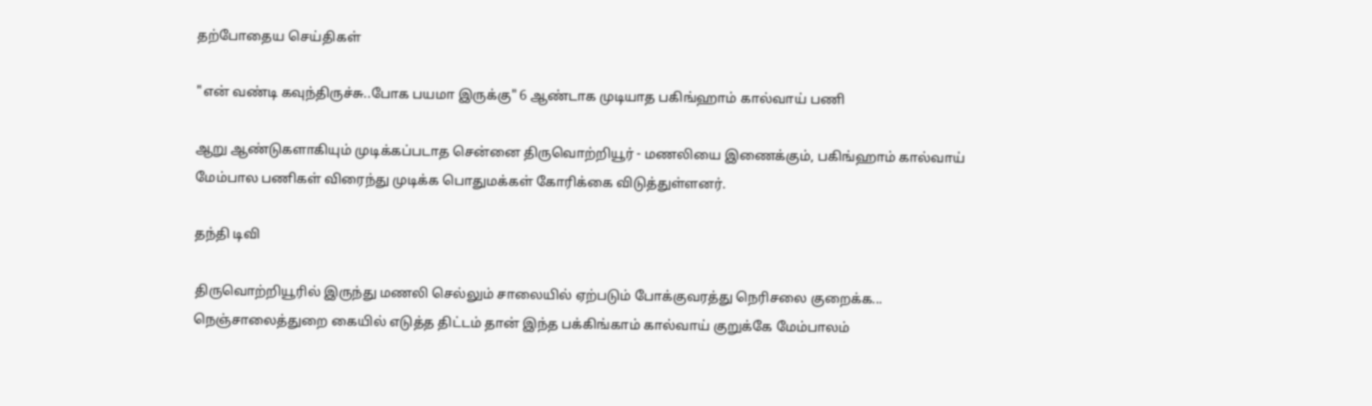தற்போதைய செய்திகள்

"என் வண்டி கவுந்திருச்சு..போக பயமா இருக்கு" 6 ஆண்டாக முடியாத பகிங்ஹாம் கால்வாய் பணி

ஆறு ஆண்டுகளாகியும் முடிக்கப்படாத சென்னை திருவொற்றியூர் - மணலியை இணைக்கும், பகிங்ஹாம் கால்வாய் மேம்பால பணிகள் விரைந்து முடிக்க பொதுமக்கள் கோரிக்கை விடுத்துள்ளனர்.

தந்தி டிவி

திருவொற்றியூரில் இருந்து மணலி செல்லும் சாலையில் ஏற்படும் போக்குவரத்து நெரிசலை குறைக்க... நெஞ்சாலைத்துறை கையில் எடுத்த திட்டம் தான் இந்த பக்கிங்காம் கால்வாய் குறுக்கே மேம்பாலம்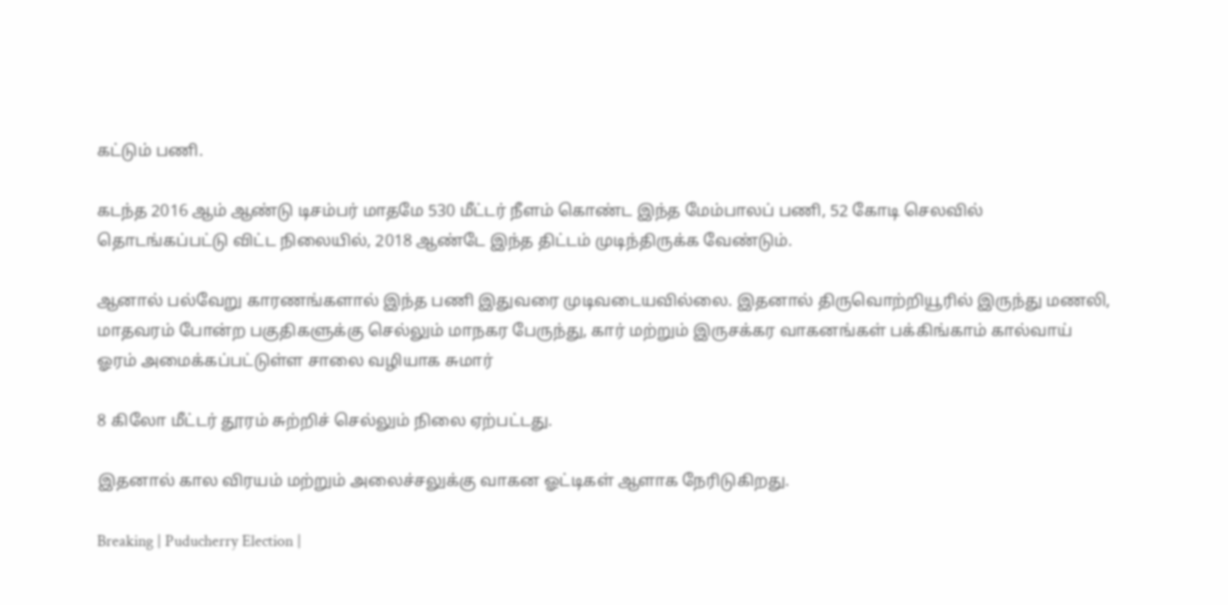கட்டும் பணி.

கடந்த 2016 ஆம் ஆண்டு டிசம்பர் மாதமே 530 மீட்டர் நீளம் கொண்ட இந்த மேம்பாலப் பணி, 52 கோடி செலவில் தொடங்கப்பட்டு விட்ட நிலையில், 2018 ஆண்டே இந்த திட்டம் முடிந்திருக்க வேண்டும்.

ஆனால் பல்வேறு காரணங்களால் இந்த பணி இதுவரை முடிவடையவில்லை. இதனால் திருவொற்றியூரில் இருந்து மணலி, மாதவரம் போன்ற பகுதிகளுக்கு செல்லும் மாநகர பேருந்து, கார் மற்றும் இருசக்கர வாகனங்கள் பக்கிங்காம் கால்வாய் ஓரம் அமைக்கப்பட்டுள்ள சாலை வழியாக சுமார்

8 கிலோ மீட்டர் தூரம் சுற்றிச் செல்லும் நிலை ஏற்பட்டது.

இதனால் கால விரயம் மற்றும் அலைச்சலுக்கு வாகன ஓட்டிகள் ஆளாக நேரிடுகிறது.

Breaking | Puducherry Election |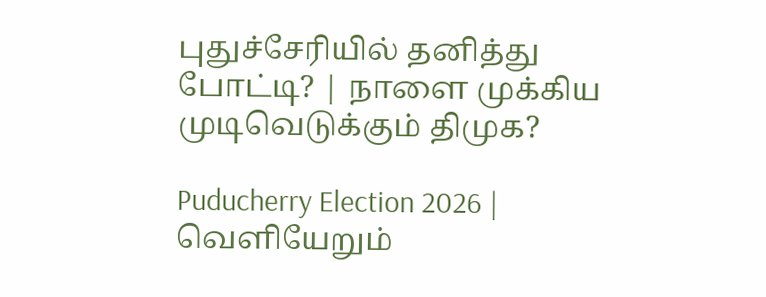புதுச்சேரியில் தனித்து போட்டி? | நாளை முக்கிய முடிவெடுக்கும் திமுக?

Puducherry Election 2026 | வெளியேறும்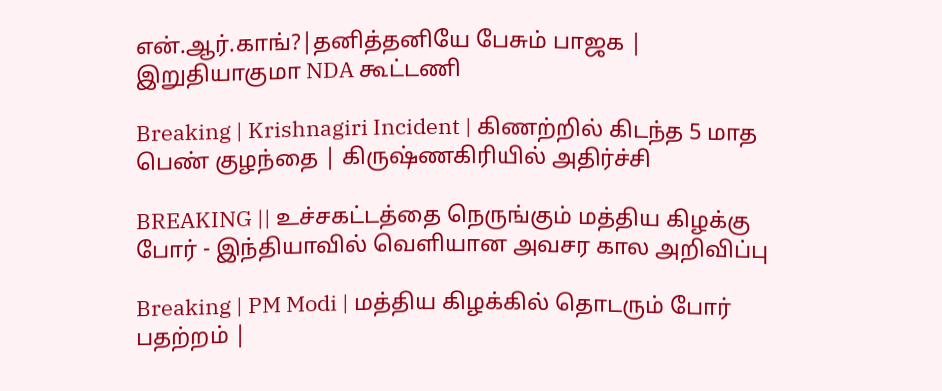என்.ஆர்.காங்?|தனித்தனியே பேசும் பாஜக | இறுதியாகுமா NDA கூட்டணி

Breaking | Krishnagiri Incident | கிணற்றில் கிடந்த 5 மாத பெண் குழந்தை | கிருஷ்ணகிரியில் அதிர்ச்சி

BREAKING || உச்சகட்டத்தை நெருங்கும் மத்திய கிழக்கு போர் - இந்தியாவில் வெளியான அவசர கால அறிவிப்பு

Breaking | PM Modi | மத்திய கிழக்கில் தொடரும் போர் பதற்றம் |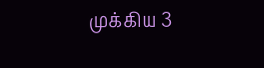முக்கிய 3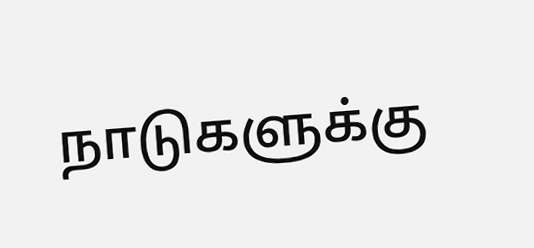நாடுகளுக்கு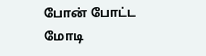போன் போட்ட மோடி